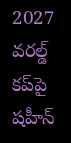2027 వరల్డ్ కప్‌పై షహీన్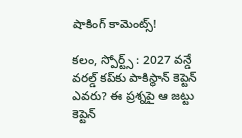షాకింగ్ కామెంట్స్!

కలం, స్పోర్ట్స్ : 2027 వన్డే వరల్డ్ కప్‌కు పాకిస్థాన్ కెప్టెన్ ఎవరు? ఈ ప్రశ్నపై ఆ జట్టు కెప్టెన్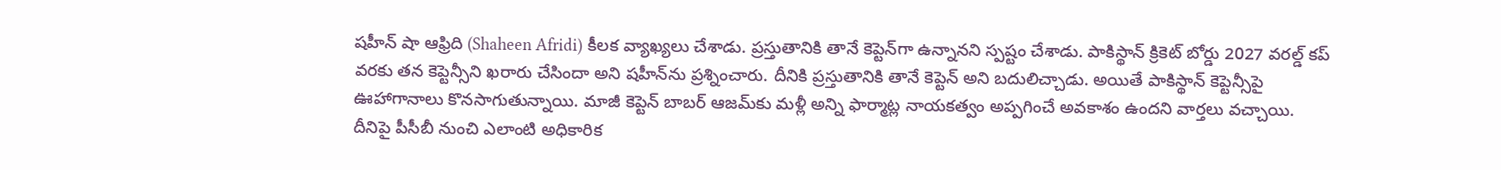షహీన్ షా ఆఫ్రిది (Shaheen Afridi) కీలక వ్యాఖ్యలు చేశాడు. ప్రస్తుతానికి తానే కెప్టెన్‌గా ఉన్నానని స్పష్టం చేశాడు. పాకిస్థాన్ క్రికెట్ బోర్డు 2027 వరల్డ్ కప్ వరకు తన కెప్టెన్సీని ఖరారు చేసిందా అని షహీన్‌ను ప్రశ్నించారు. దీనికి ప్రస్తుతానికి తానే కెప్టెన్ అని బదులిచ్చాడు. అయితే పాకిస్థాన్ కెప్టెన్సీపై ఊహాగానాలు కొనసాగుతున్నాయి. మాజీ కెప్టెన్ బాబర్ ఆజమ్‌కు మళ్లీ అన్ని ఫార్మాట్ల నాయకత్వం అప్పగించే అవకాశం ఉందని వార్తలు వచ్చాయి. దీనిపై పీసీబీ నుంచి ఎలాంటి అధికారిక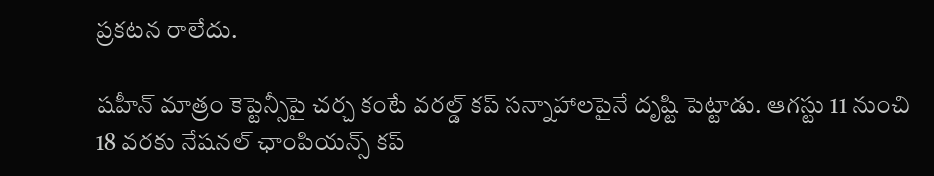ప్రకటన రాలేదు.

షహీన్ మాత్రం కెప్టెన్సీపై చర్చ కంటే వరల్డ్ కప్ సన్నాహాలపైనే దృష్టి పెట్టాడు. ఆగస్టు 11 నుంచి 18 వరకు నేషనల్ ఛాంపియన్స్ కప్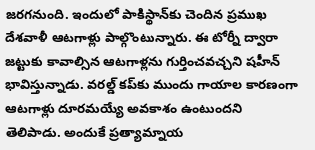జరగనుంది. ఇందులో పాకిస్థాన్‌కు చెందిన ప్రముఖ దేశవాళీ ఆటగాళ్లు పాల్గొంటున్నారు. ఈ టోర్నీ ద్వారా జట్టుకు కావాల్సిన ఆటగాళ్లను గుర్తించవచ్చని షహీన్ భావిస్తున్నాడు. వరల్డ్ కప్‌కు ముందు గాయాల కారణంగా ఆటగాళ్లు దూరమయ్యే అవకాశం ఉంటుందని తెలిపాడు. అందుకే ప్రత్యామ్నాయ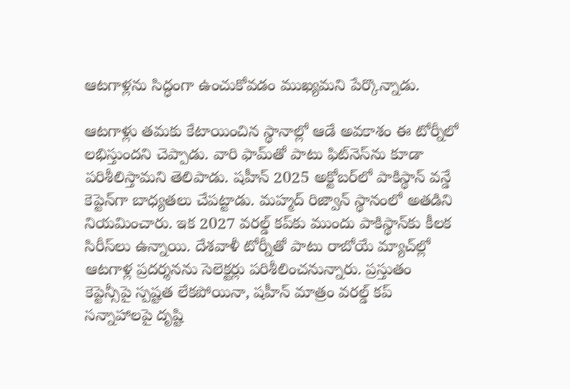ఆటగాళ్లను సిద్ధంగా ఉంచుకోవడం ముఖ్యమని పేర్కొన్నాడు.

ఆటగాళ్లు తమకు కేటాయించిన స్థానాల్లో ఆడే అవకాశం ఈ టోర్నీలో లభిస్తుందని చెప్పాడు. వారి ఫామ్‌తో పాటు ఫిట్‌నెస్‌ను కూడా పరిశీలిస్తామని తెలిపాడు. షహీన్ 2025 అక్టోబర్‌లో పాకిస్థాన్ వన్డే కెప్టెన్‌గా బాధ్యతలు చేపట్టాడు. మహ్మద్ రిజ్వాన్ స్థానంలో అతడిని నియమించారు. ఇక 2027 వరల్డ్ కప్‌కు ముందు పాకిస్థాన్‌కు కీలక సిరీస్‌లు ఉన్నాయి. దేశవాళీ టోర్నీతో పాటు రాబోయే మ్యాచ్‌ల్లో ఆటగాళ్ల ప్రదర్శనను సెలెక్టర్లు పరిశీలించనున్నారు. ప్రస్తుతం కెప్టెన్సీపై స్పష్టత లేకపోయినా, షహీన్ మాత్రం వరల్డ్ కప్ సన్నాహాలపై దృష్టి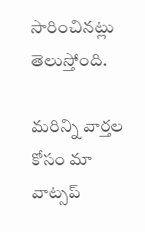సారించినట్లు తెలుస్తోంది.

మ‌రిన్ని వార్త‌ల కోసం మా వాట్స‌ప్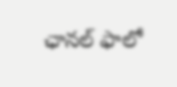ఛాన‌ల్ ఫాలో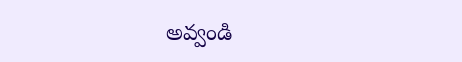అవ్వండి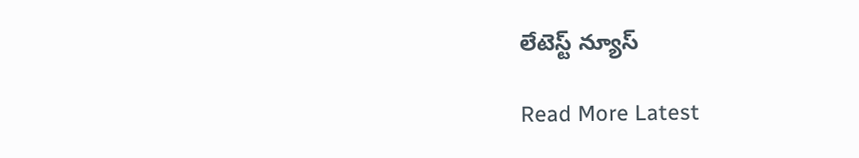లేటెస్ట్ న్యూస్‌

Read More Latest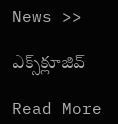News >>

ఎక్స్‌క్లూజివ్‌

Read More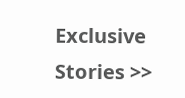Exclusive Stories >>